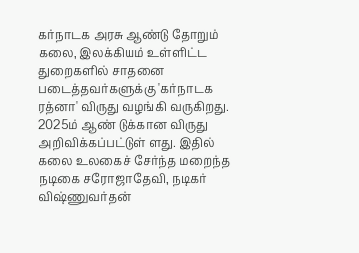கர்நாடக அரசு ஆண்டு தோறும் கலை, இலக்கியம் உள்ளிட்ட துறைகளில் சாதனை படைத்தவர்களுக்கு 'கர்நாடக ரத்னா' விருது வழங்கி வருகிறது. 2025ம் ஆண் டுக்கான விருது அறிவிக்கப்பட்டுள் ளது. இதில் கலை உலகைச் சேர்ந்த மறைந்த நடிகை சரோஜாதேவி, நடிகர் விஷ்ணுவர்தன்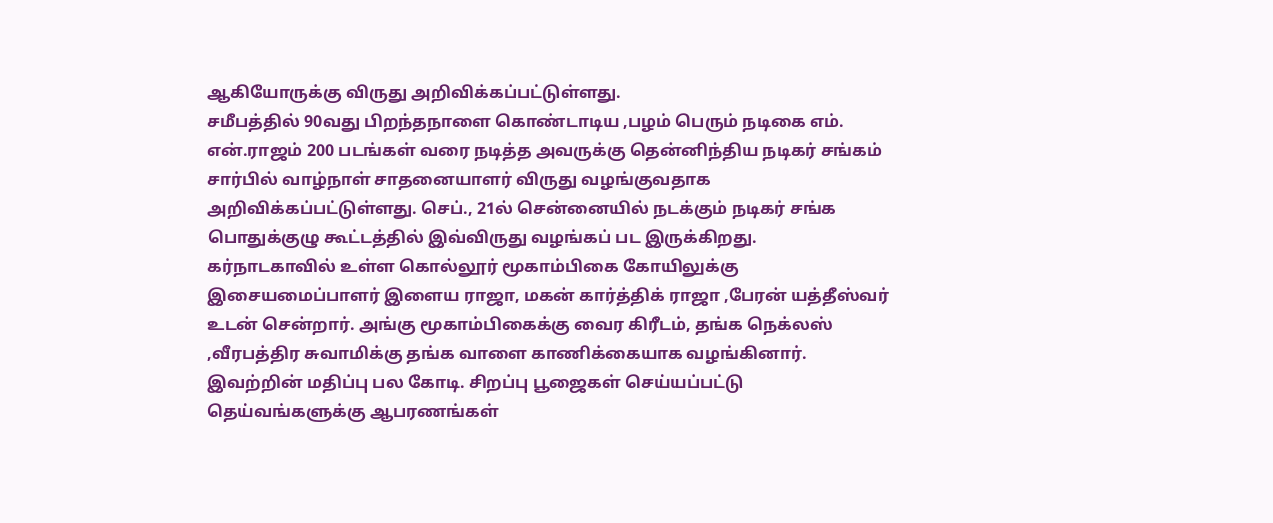ஆகியோருக்கு விருது அறிவிக்கப்பட்டுள்ளது.
சமீபத்தில் 90வது பிறந்தநாளை கொண்டாடிய ,பழம் பெரும் நடிகை எம். என்.ராஜம் 200 படங்கள் வரை நடித்த அவருக்கு தென்னிந்திய நடிகர் சங்கம் சார்பில் வாழ்நாள் சாதனையாளர் விருது வழங்குவதாக அறிவிக்கப்பட்டுள்ளது. செப்., 21ல் சென்னையில் நடக்கும் நடிகர் சங்க பொதுக்குழு கூட்டத்தில் இவ்விருது வழங்கப் பட இருக்கிறது.
கர்நாடகாவில் உள்ள கொல்லூர் மூகாம்பிகை கோயிலுக்கு இசையமைப்பாளர் இளைய ராஜா, மகன் கார்த்திக் ராஜா ,பேரன் யத்தீஸ்வர் உடன் சென்றார். அங்கு மூகாம்பிகைக்கு வைர கிரீடம், தங்க நெக்லஸ் ,வீரபத்திர சுவாமிக்கு தங்க வாளை காணிக்கையாக வழங்கினார். இவற்றின் மதிப்பு பல கோடி. சிறப்பு பூஜைகள் செய்யப்பட்டு தெய்வங்களுக்கு ஆபரணங்கள்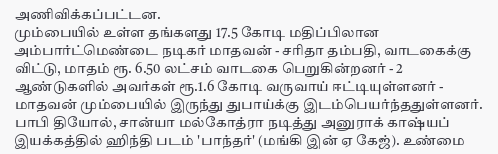அணிவிக்கப்பட்டன.
மும்பையில் உள்ள தங்களது 17.5 கோடி மதிப்பிலான அம்பார்ட்மெண்டை நடிகர் மாதவன் - சரிதா தம்பதி, வாடகைக்கு விட்டு, மாதம் ரூ. 6.50 லட்சம் வாடகை பெறுகின்றனர் - 2 ஆண்டுகளில் அவர்கள் ரூ.1.6 கோடி வருவாய் ஈட்டியுள்ளனர் - மாதவன் மும்பையில் இருந்து துபாய்க்கு இடம்பெயர்ந்ததுள்ளனர்.
பாபி தியோல், சான்யா மல்கோத்ரா நடித்து அனுராக் காஷ்யப் இயக்கத்தில் ஹிந்தி படம் 'பாந்தர்' (மங்கி இன் ஏ கேஜ்). உண்மை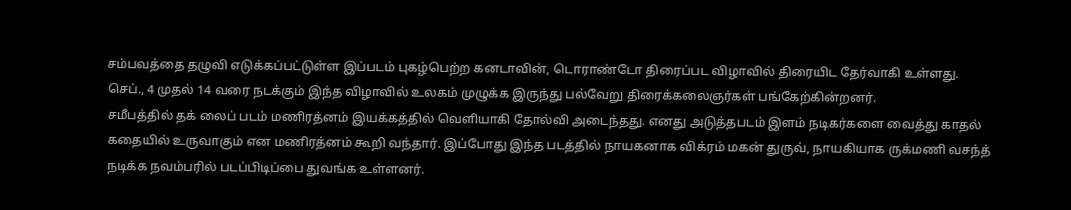சம்பவத்தை தழுவி எடுக்கப்பட்டுள்ள இப்படம் புகழ்பெற்ற கனடாவின், டொராண்டோ திரைப்பட விழாவில் திரையிட தேர்வாகி உள்ளது. செப்., 4 முதல் 14 வரை நடக்கும் இந்த விழாவில் உலகம் முழுக்க இருந்து பல்வேறு திரைக்கலைஞர்கள் பங்கேற்கின்றனர்.
சமீபத்தில் தக் லைப் படம் மணிரத்னம் இயக்கத்தில் வெளியாகி தோல்வி அடைந்தது. எனது அடுத்தபடம் இளம் நடிகர்களை வைத்து காதல் கதையில் உருவாகும் என மணிரத்னம் கூறி வந்தார். இப்போது இந்த படத்தில் நாயகனாக விக்ரம் மகன் துருவ், நாயகியாக ருக்மணி வசந்த் நடிக்க நவம்பரில் படப்பிடிப்பை துவங்க உள்ளனர்.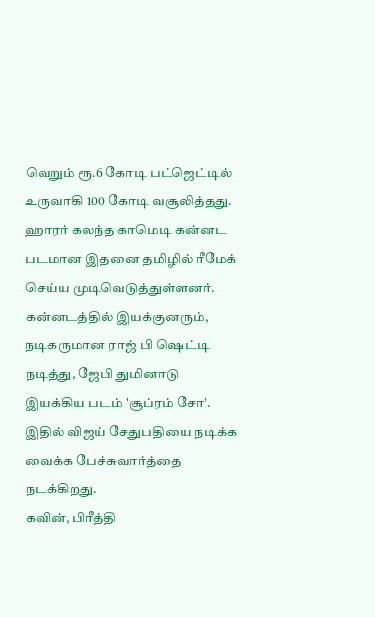வெறும் ரூ.6 கோடி பட்ஜெட்டில் உருவாகி 100 கோடி வசூலித்தது. ஹாரர் கலந்த காமெடி கன்னட படமான இதனை தமிழில் ரீமேக் செய்ய முடிவெடுத்துள்ளனர். கன்னடத்தில் இயக்குனரும், நடிகருமான ராஜ் பி ஷெட்டி நடித்து, ஜேபி துமினாடு இயக்கிய படம் 'சூப்ரம் சோ'. இதில் விஜய் சேதுபதியை நடிக்க வைக்க பேச்சுவார்த்தை நடக்கிறது.
கவின், பிரீத்தி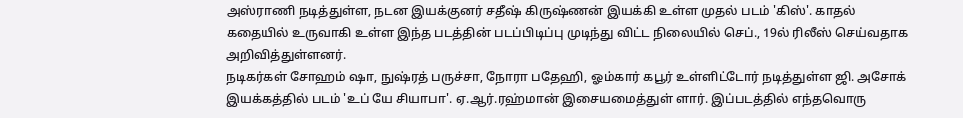அஸ்ராணி நடித்துள்ள, நடன இயக்குனர் சதீஷ் கிருஷ்ணன் இயக்கி உள்ள முதல் படம் 'கிஸ்'. காதல் கதையில் உருவாகி உள்ள இந்த படத்தின் படப்பிடிப்பு முடிந்து விட்ட நிலையில் செப்., 19ல் ரிலீஸ் செய்வதாக அறிவித்துள்ளனர்.
நடிகர்கள் சோஹம் ஷா, நுஷ்ரத் பருச்சா, நோரா பதேஹி, ஓம்கார் கபூர் உள்ளிட்டோர் நடித்துள்ள ஜி. அசோக் இயக்கத்தில் படம் 'உப் யே சியாபா'. ஏ.ஆர்.ரஹ்மான் இசையமைத்துள் ளார். இப்படத்தில் எந்தவொரு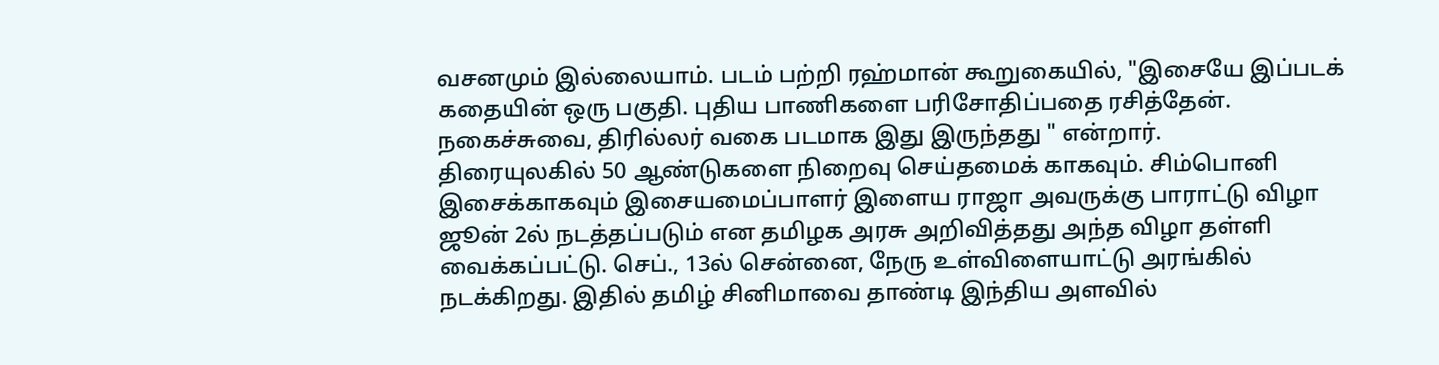வசனமும் இல்லையாம். படம் பற்றி ரஹ்மான் கூறுகையில், "இசையே இப்படக் கதையின் ஒரு பகுதி. புதிய பாணிகளை பரிசோதிப்பதை ரசித்தேன். நகைச்சுவை, திரில்லர் வகை படமாக இது இருந்தது " என்றார்.
திரையுலகில் 50 ஆண்டுகளை நிறைவு செய்தமைக் காகவும். சிம்பொனி இசைக்காகவும் இசையமைப்பாளர் இளைய ராஜா அவருக்கு பாராட்டு விழா ஜூன் 2ல் நடத்தப்படும் என தமிழக அரசு அறிவித்தது அந்த விழா தள்ளி வைக்கப்பட்டு. செப்., 13ல் சென்னை, நேரு உள்விளையாட்டு அரங்கில் நடக்கிறது. இதில் தமிழ் சினிமாவை தாண்டி இந்திய அளவில்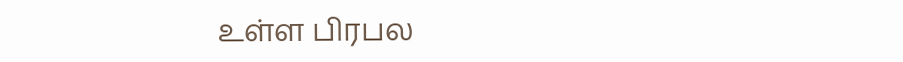உள்ள பிரபல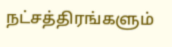நட்சத்திரங்களும்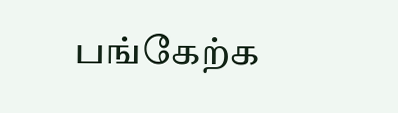பங்கேற்க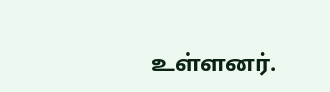உள்ளனர்.